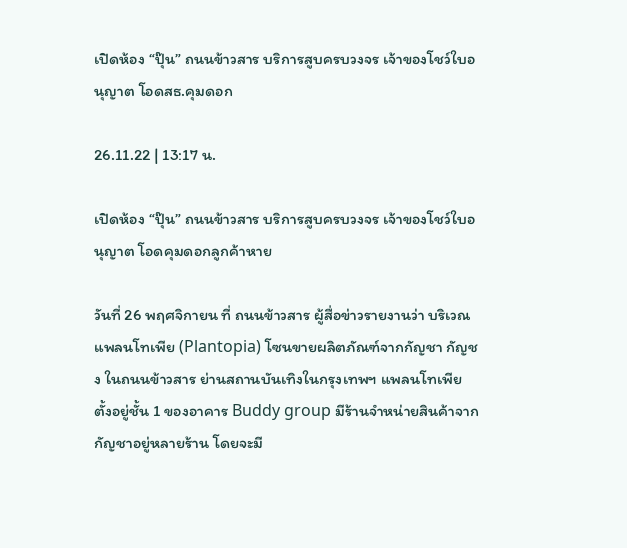เปิดห้อง “ปุ๊น” ถนนข้าวสาร บริการสูบครบวงจร เจ้าของโชว์ใบอนุญาต โอดสธ.คุมดอก

26.11.22 | 13:17 น.

เปิดห้อง “ปุ๊น” ถนนข้าวสาร บริการสูบครบวงจร เจ้าของโชว์ใบอนุญาต โอดคุมดอกลูกค้าหาย

วันที่ 26 พฤศจิกายน ที่ ถนนข้าวสาร ผู้สื่อข่าวรายงานว่า บริเวณแพลนโทเพีย (Plantopia) โซนขายผลิตภัณฑ์จากกัญชา กัญชง ในถนนข้าวสาร ย่านสถานบันเทิงในกรุงเทพฯ แพลนโทเพีย ตั้งอยู่ชั้น 1 ของอาคาร Buddy group มีร้านจำหน่ายสินค้าจากกัญชาอยู่หลายร้าน โดยจะมี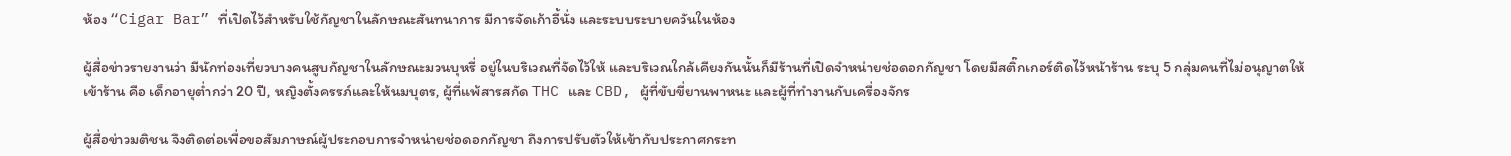ห้อง “Cigar Bar” ที่เปิดไว้สำหรับใช้กัญชาในลักษณะสันทนาการ มีการจัดเก้าอี้นั่ง และระบบระบายควันในห้อง

ผู้สื่อข่าวรายงานว่า มีนักท่องเที่ยวบางคนสูบกัญชาในลักษณะมวนบุหรี่ อยู่ในบริเวณที่จัดไว้ให้ และบริเวณใกล้เคียงกันนั้นก็มีร้านที่เปิดจำหน่ายช่อดอกกัญชา โดยมีสติ๊กเกอร์ติดไว้หน้าร้าน ระบุ 5 กลุ่มคนที่ไม่อนุญาตให้เข้าร้าน คือ เด็กอายุต่ำกว่า 20 ปี, หญิงตั้งครรภ์และให้นมบุตร, ผู้ที่แพ้สารสกัด THC และ CBD, ผู้ที่ขับขี่ยานพาหนะ และผู้ที่ทำงานกับเครื่องจักร

ผู้สื่อข่าวมติชน จึงติดต่อเพื่อขอสัมภาษณ์ผู้ประกอบการจำหน่ายช่อดอกกัญชา ถึงการปรับตัวให้เข้ากับประกาศกระท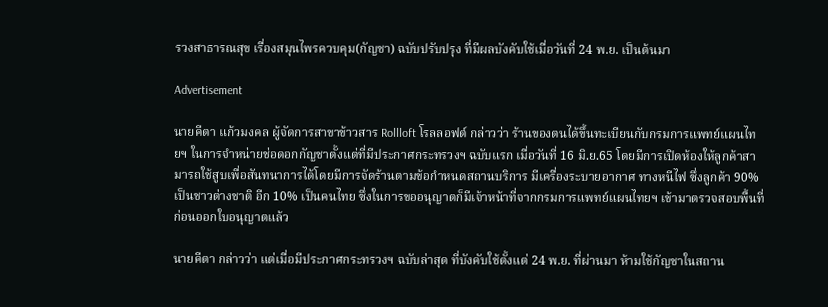รวงสาธารณสุข เรื่องสมุนไพรควบคุม(กัญชา) ฉบับปรับปรุง ที่มีผลบังคับใช้เมื่อวันที่ 24 พ.ย. เป็นต้นมา

Advertisement

นายคีตา แก้วมงคล ผู้จัดการสาขาข้าวสาร Rollloft โรลลอฟต์ กล่าวว่า ร้านของตนได้ขึ้นทะเบียนกับกรมการแพทย์แผนไทยฯ ในการจำหน่ายช่อดอกกัญชาตั้งแต่ที่มีประกาศกระทรวงฯ ฉบับแรก เมื่อวันที่ 16 มิ.ย.65 โดยมีการเปิดห้องให้ลูกค้าสามารถใช้สูบเพื่อสันทนาการได้โดยมีการจัดร้านตามข้อกำหนดสถานบริการ มีเครื่องระบายอากาศ ทางหนีไฟ ซึ่งลูกค้า 90% เป็นชาวต่างชาติ อีก 10% เป็นคนไทย ซึ่งในการขออนุญาตก็มีเจ้าหน้าที่จากกรมการแพทย์แผนไทยฯ เข้ามาตรวจสอบพื้นที่ก่อนออกใบอนุญาตแล้ว

นายคีตา กล่าวว่า แต่เมื่อมีประกาศกระทรวงฯ ฉบับล่าสุด ที่บังคับใช้ตั้งแต่ 24 พ.ย. ที่ผ่านมา ห้ามใช้กัญชาในสถาน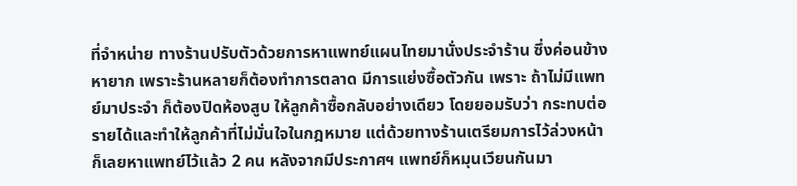ที่จำหน่าย ทางร้านปรับตัวด้วยการหาแพทย์แผนไทยมานั่งประจำร้าน ซึ่งค่อนข้างหายาก เพราะร้านหลายก็ต้องทำการตลาด มีการแย่งซื้อตัวกัน เพราะ ถ้าไม่มีแพทย์มาประจำ ก็ต้องปิดห้องสูบ ให้ลูกค้าซื้อกลับอย่างเดียว โดยยอมรับว่า กระทบต่อรายได้และทำให้ลูกค้าที่ไม่มั่นใจในกฎหมาย แต่ด้วยทางร้านเตรียมการไว้ล่วงหน้า ก็เลยหาแพทย์ไว้แล้ว 2 คน หลังจากมีประกาศฯ แพทย์ก็หมุนเวียนกันมา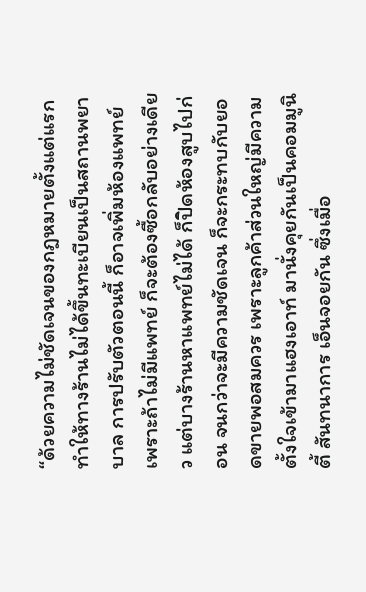“ด้วยความไม่ชัดเจนของกฎหมายตั้งแต่แรก ทำให้ทางร้านไม่ได้ขึ้นทะเบียนเป็นสถานพยาบาล การปรับตัวตอนนี้ ก็อาจเพิ่มห้องแพทย์ เพราะถ้าไม่มีแพทย์ ก็จะต้องซื้อกลับอย่างเดียว แต่บางร้านหาแพทย์ไม่ได้ ก็ปิดห้องสูบไปก่อน จนกว่าจะมีความชัดเจน ก็จะกระทบกับยอดขายพอสมควร เพราะลูกค้าส่วนใหญ่มีความตั้งใจเข้ามาแฮงเอาท์ มานั่งคุยกันเป็นคอมมูนิตี้ สันทนาการ เอ็นจอยกัน ซึ่งเมื่อ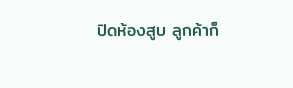ปิดห้องสูบ ลูกค้าก็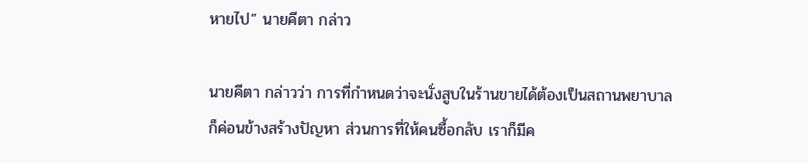หายไป” นายคีตา กล่าว

นายคีตา กล่าวว่า การที่กำหนดว่าจะนั่งสูบในร้านขายได้ต้องเป็นสถานพยาบาลก็ค่อนข้างสร้างปัญหา ส่วนการที่ให้คนซื้อกลับ เราก็มีค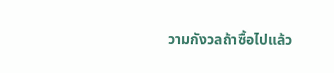วามกังวลถ้าซื้อไปแล้ว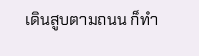เดินสูบตามถนน ก็ทำ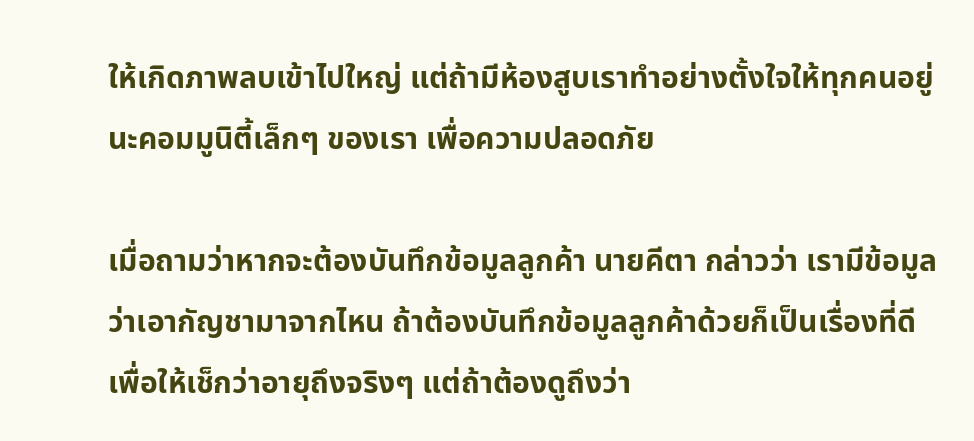ให้เกิดภาพลบเข้าไปใหญ่ แต่ถ้ามีห้องสูบเราทำอย่างตั้งใจให้ทุกคนอยู่นะคอมมูนิตี้เล็กๆ ของเรา เพื่อความปลอดภัย

เมื่อถามว่าหากจะต้องบันทึกข้อมูลลูกค้า นายคีตา กล่าวว่า เรามีข้อมูลว่าเอากัญชามาจากไหน ถ้าต้องบันทึกข้อมูลลูกค้าด้วยก็เป็นเรื่องที่ดี เพื่อให้เช็กว่าอายุถึงจริงๆ แต่ถ้าต้องดูถึงว่า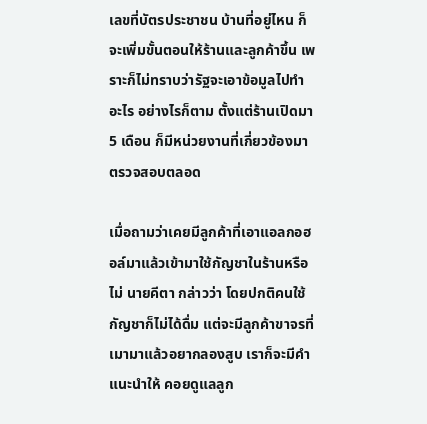เลขที่บัตรประชาชน บ้านที่อยู่ไหน ก็จะเพิ่มขั้นตอนให้ร้านและลูกค้าขึ้น เพราะก็ไม่ทราบว่ารัฐจะเอาข้อมูลไปทำอะไร อย่างไรก็ตาม ตั้งแต่ร้านเปิดมา 5 เดือน ก็มีหน่วยงานที่เกี่ยวข้องมาตรวจสอบตลอด

เมื่อถามว่าเคยมีลูกค้าที่เอาแอลกอฮอล์มาแล้วเข้ามาใช้กัญชาในร้านหรือไม่ นายคีตา กล่าวว่า โดยปกติคนใช้กัญชาก็ไม่ได้ดื่ม แต่จะมีลูกค้าขาจรที่เมามาแล้วอยากลองสูบ เราก็จะมีคำแนะนำให้ คอยดูแลลูก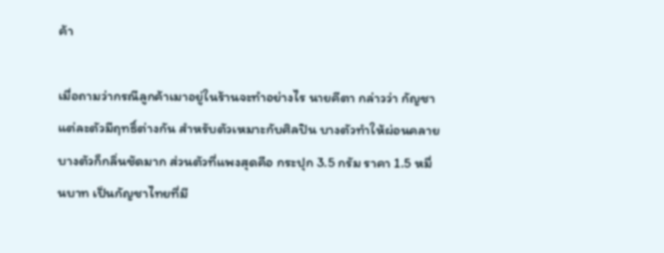ค้า

เมื่อถามว่ากรณีลูกค้าเมาอยู่ในร้านจะทำอย่างไร นายคีตา กล่าวว่า กัญชาแต่ละตัวมีฤทธิ์ต่างกัน สำหรับตัวเหมาะกับศิลปิน บางตัวทำให้ผ่อนคลาย บางตัวก็กลิ่นชัดมาก ส่วนตัวที่แพงสุดคือ กระปุก 3.5 กรัม ราคา 1.5 หมื่นบาท เป็นกัญชาไทยที่มี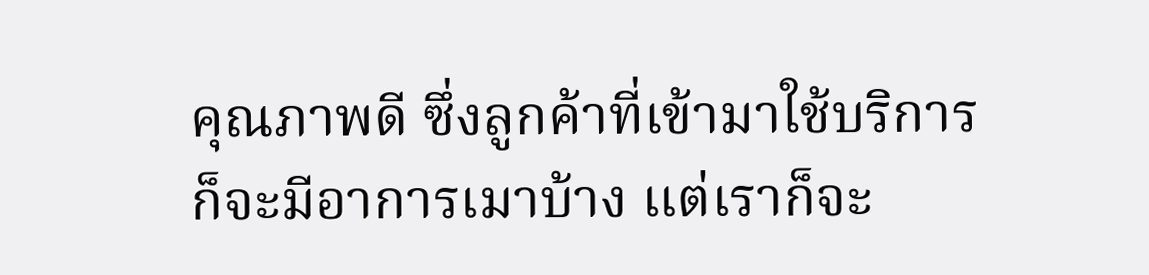คุณภาพดี ซึ่งลูกค้าที่เข้ามาใช้บริการ ก็จะมีอาการเมาบ้าง แต่เราก็จะ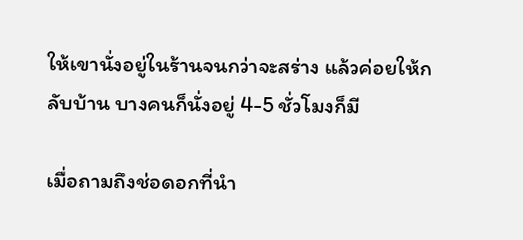ให้เขานั่งอยู่ในร้านจนกว่าจะสร่าง แล้วค่อยให้กลับบ้าน บางคนก็นั่งอยู่ 4-5 ชั่วโมงก็มี

เมื่อถามถึงช่อดอกที่นำ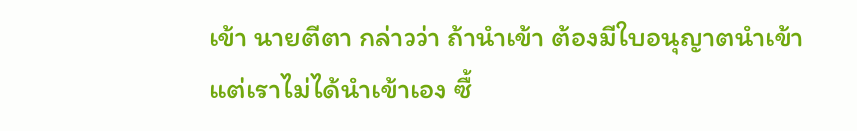เข้า นายตีตา กล่าวว่า ถ้านำเข้า ต้องมีใบอนุญาตนำเข้า แต่เราไม่ได้นำเข้าเอง ซื้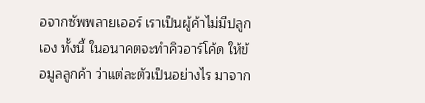อจากซัพพลายเออร์ เราเป็นผู้ค้าไม่มีปลูกเอง ทั้งนี้ ในอนาคตจะทำคิวอาร์โค้ด ให้ข้อมูลลูกค้า ว่าแต่ละตัวเป็นอย่างไร มาจาก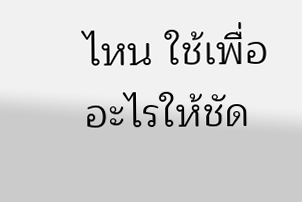ไหน ใช้เพื่ออะไรให้ชัด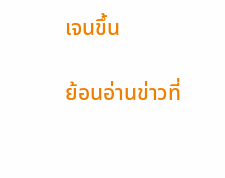เจนขึ้น

ย้อนอ่านข่าวที่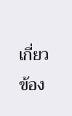เกี่ยวข้อง